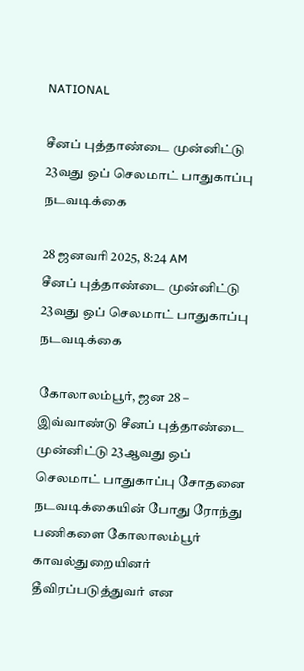NATIONAL

சீனப் புத்தாண்டை முன்னிட்டு 23வது ஒப் செலமாட் பாதுகாப்பு நடவடிக்கை

28 ஜனவரி 2025, 8:24 AM
சீனப் புத்தாண்டை முன்னிட்டு 23வது ஒப் செலமாட் பாதுகாப்பு நடவடிக்கை

கோலாலம்பூர், ஜன 28 – இவ்வாண்டு சீனப் புத்தாண்டை முன்னிட்டு 23ஆவது ஒப் செலமாட் பாதுகாப்பு சோதனை நடவடிக்கையின் போது ரோந்து பணிகளை கோலாலம்பூர் காவல்துறையினர் தீவிரப்படுத்துவர் என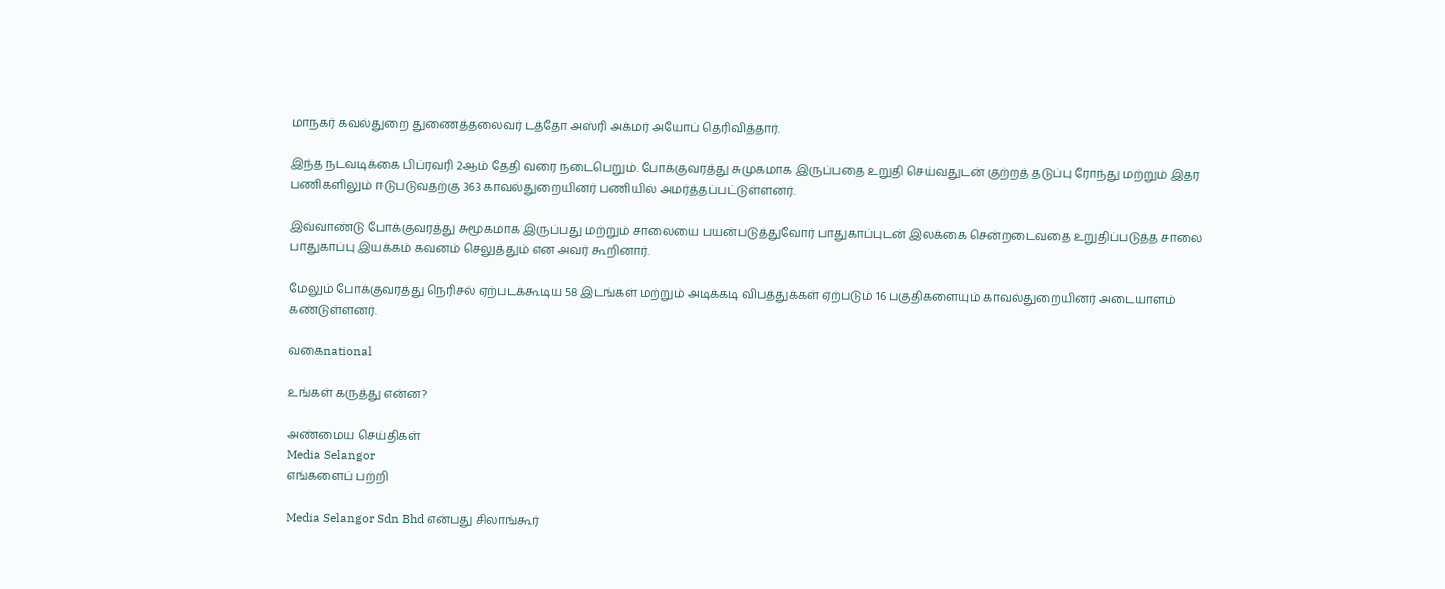மாநகர் கவல்துறை துணைத்தலைவர் டத்தோ அஸ்ரி அக்மர் அயோப் தெரிவித்தார்.

இந்த நடவடிக்கை பிப்ரவரி 2ஆம் தேதி வரை நடைபெறும். போக்குவரத்து சுமுகமாக இருப்பதை உறுதி செய்வதுடன் குற்றத் தடுப்பு ரோந்து மற்றும் இதர பணிகளிலும் ஈடுபடுவதற்கு 363 காவல்துறையினர் பணியில் அமர்த்தப்பட்டுள்ளனர்.

இவ்வாண்டு போக்குவரத்து சுமூகமாக இருப்பது மற்றும் சாலையை பயன்படுத்துவோர் பாதுகாப்புடன் இலக்கை சென்றடைவதை உறுதிப்படுத்த சாலை பாதுகாப்பு இயக்கம் கவனம் செலுத்தும் என அவர் கூறினார்.

மேலும் போக்குவரத்து நெரிசல் ஏற்படக்கூடிய 58 இடங்கள் மற்றும் அடிக்கடி விபத்துக்கள் ஏற்படும் 16 பகுதிகளையும் காவல்துறையினர் அடையாளம் கண்டுள்ளனர்.

வகைnational

உங்கள் கருத்து என்ன?

அண்மைய செய்திகள்
Media Selangor
எங்களைப் பற்றி

Media Selangor Sdn Bhd என்பது சிலாங்கூர்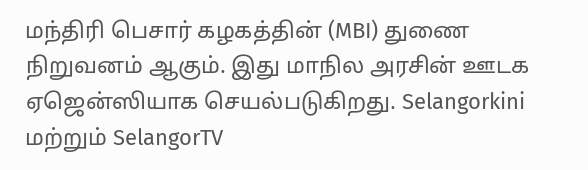மந்திரி பெசார் கழகத்தின் (MBI) துணை நிறுவனம் ஆகும். இது மாநில அரசின் ஊடக ஏஜென்ஸியாக செயல்படுகிறது. Selangorkini மற்றும் SelangorTV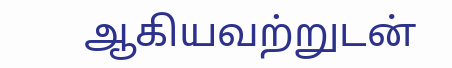ஆகியவற்றுடன்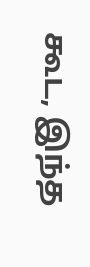கூட, இந்த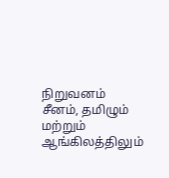நிறுவனம் சீனம், தமிழும் மற்றும் ஆங்கிலத்திலும்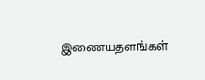இணையதளங்கள்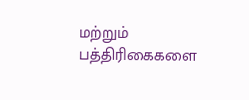மற்றும் பத்திரிகைகளை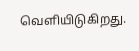வெளியிடுகிறது.